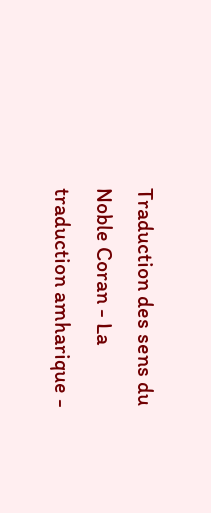Traduction des sens du Noble Coran - La traduction amharique -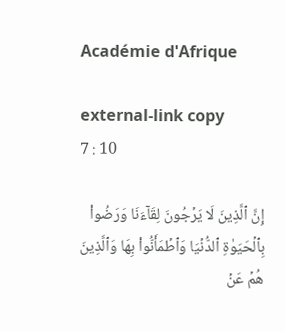Académie d'Afrique

external-link copy
7 : 10

إِنَّ ٱلَّذِينَ لَا يَرۡجُونَ لِقَآءَنَا وَرَضُواْ بِٱلۡحَيَوٰةِ ٱلدُّنۡيَا وَٱطۡمَأَنُّواْ بِهَا وَٱلَّذِينَ هُمۡ عَنۡ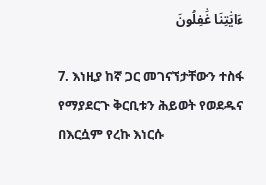ءَايَٰتِنَا غَٰفِلُونَ

7. እነዚያ ከኛ ጋር መገናኘታቸውን ተስፋ የማያደርጉ ቅርቢቱን ሕይወት የወደዱና በእርሷም የረኩ እነርሱ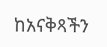ከአናቅጻችን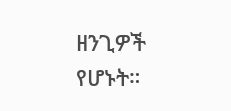ዘንጊዎች የሆኑት።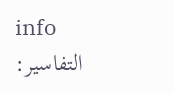info
التفاسير: